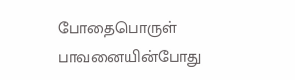போதைபொருள் பாவனையின்போது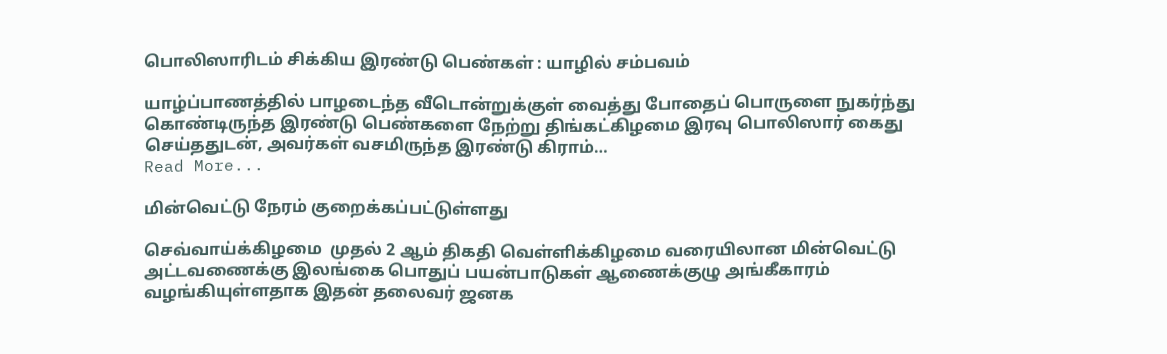பொலிஸாரிடம் சிக்கிய இரண்டு பெண்கள் : யாழில் சம்பவம்

யாழ்ப்பாணத்தில் பாழடைந்த வீடொன்றுக்குள் வைத்து போதைப் பொருளை நுகர்ந்து கொண்டிருந்த இரண்டு பெண்களை நேற்று திங்கட்கிழமை இரவு பொலிஸார் கைது செய்ததுடன், அவர்கள் வசமிருந்த இரண்டு கிராம்…
Read More...

மின்வெட்டு நேரம் குறைக்கப்பட்டுள்ளது

செவ்வாய்க்கிழமை  முதல் 2 ஆம் திகதி வெள்ளிக்கிழமை வரையிலான மின்வெட்டு அட்டவணைக்கு இலங்கை பொதுப் பயன்பாடுகள் ஆணைக்குழு அங்கீகாரம் வழங்கியுள்ளதாக இதன் தலைவர் ஜனக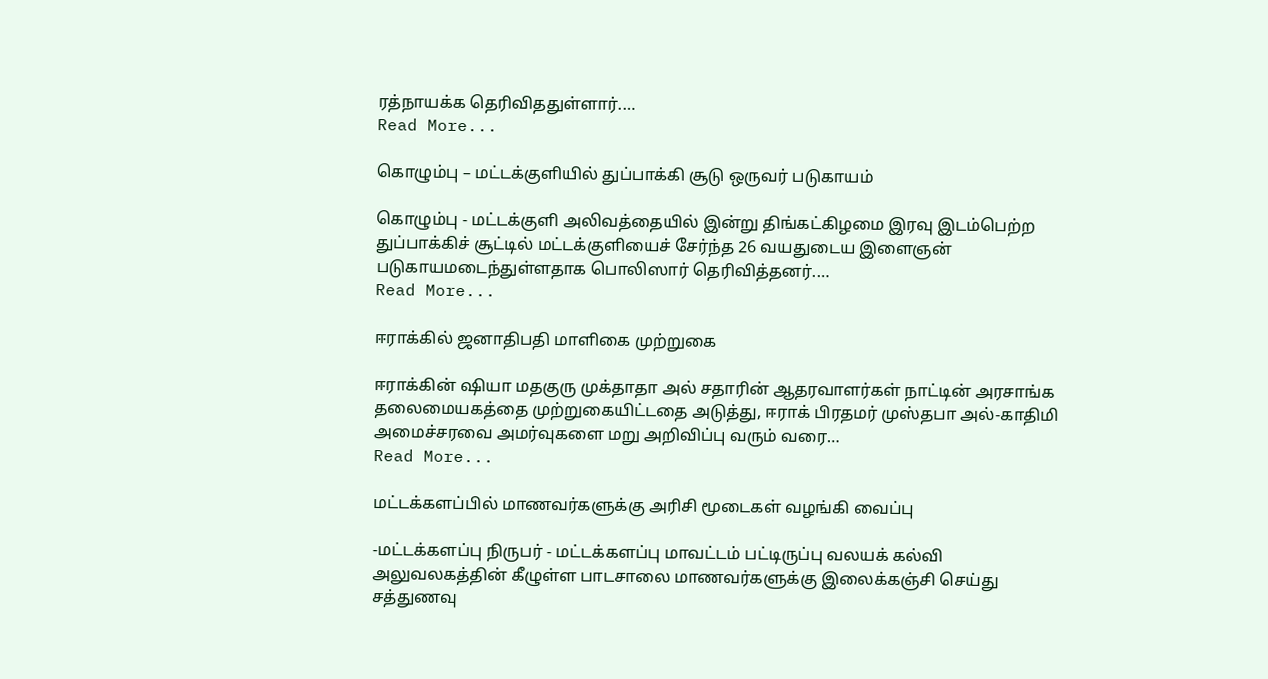ரத்நாயக்க தெரிவிததுள்ளார்.…
Read More...

கொழும்பு – மட்டக்குளியில் துப்பாக்கி சூடு ஒருவர் படுகாயம்

கொழும்பு - மட்டக்குளி அலிவத்தையில் இன்று திங்கட்கிழமை இரவு இடம்பெற்ற துப்பாக்கிச் சூட்டில் மட்டக்குளியைச் சேர்ந்த 26 வயதுடைய இளைஞன் படுகாயமடைந்துள்ளதாக பொலிஸார் தெரிவித்தனர்.…
Read More...

ஈராக்கில் ஜனாதிபதி மாளிகை முற்றுகை

ஈராக்கின் ஷியா மதகுரு முக்தாதா அல் சதாரின் ஆதரவாளர்கள் நாட்டின் அரசாங்க தலைமையகத்தை முற்றுகையிட்டதை அடுத்து, ஈராக் பிரதமர் முஸ்தபா அல்-காதிமி அமைச்சரவை அமர்வுகளை மறு அறிவிப்பு வரும் வரை…
Read More...

மட்டக்களப்பில் மாணவர்களுக்கு அரிசி மூடைகள் வழங்கி வைப்பு

-மட்டக்களப்பு நிருபர் - மட்டக்களப்பு மாவட்டம் பட்டிருப்பு வலயக் கல்வி அலுவலகத்தின் கீழுள்ள பாடசாலை மாணவர்களுக்கு இலைக்கஞ்சி செய்து சத்துணவு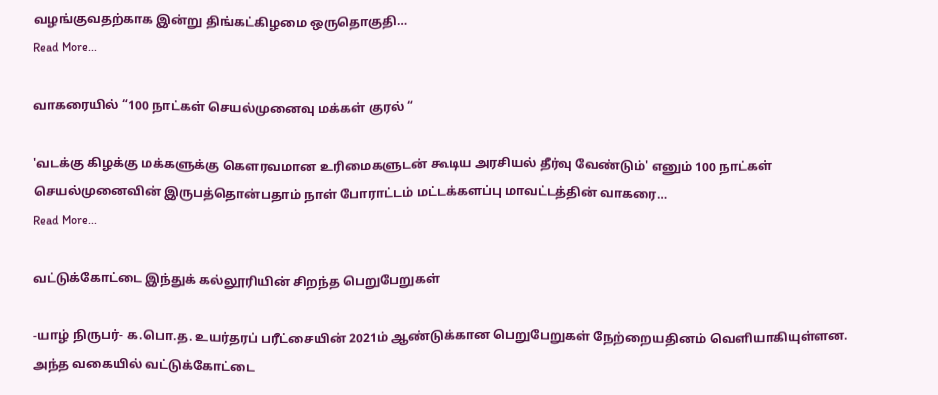வழங்குவதற்காக இன்று திங்கட்கிழமை ஒருதொகுதி…
Read More...

வாகரையில் “100 நாட்கள் செயல்முனைவு மக்கள் குரல் “

'வடக்கு கிழக்கு மக்களுக்கு கௌரவமான உரிமைகளுடன் கூடிய அரசியல் தீர்வு வேண்டும்' எனும் 100 நாட்கள் செயல்முனைவின் இருபத்தொன்பதாம் நாள் போராட்டம் மட்டக்களப்பு மாவட்டத்தின் வாகரை…
Read More...

வட்டுக்கோட்டை இந்துக் கல்லூரியின் சிறந்த பெறுபேறுகள்

-யாழ் நிருபர்- க.பொ.த. உயர்தரப் பரீட்சையின் 2021ம் ஆண்டுக்கான பெறுபேறுகள் நேற்றையதினம் வெளியாகியுள்ளன. அந்த வகையில் வட்டுக்கோட்டை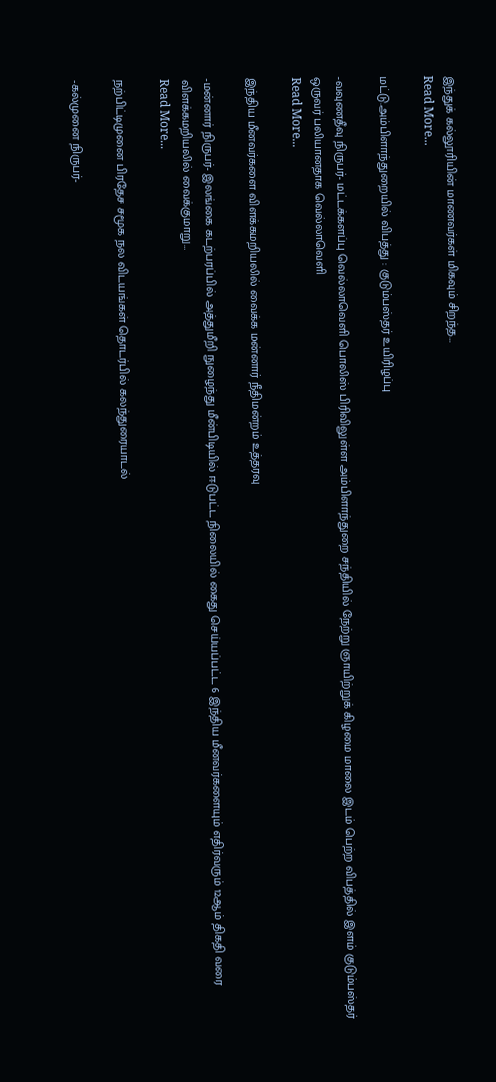இந்துக் கல்லூரியின் மாணவர்கள் மிகவும் சிறந்த…
Read More...

மட்டு.அம்பிளாந்துறையில் விபத்து : குடும்பஸ்தர் உயிரிழப்பு

-வவுணதீவு நிருபர்- மட்டக்களப்பு வெல்லாவெளி பொலிஸ் பிரிவிலுள்ள அம்பிளாந்துறை சந்தியில் நேற்று ஞாயிற்றுக் கிழமை மாலை இடம் பெற்ற விபத்தில் இளம் குடும்பஸ்தர் ஒருவர் பலியானதாக வெல்லாவெளி
Read More...

இந்திய மீனவர்களை விளக்கமறியலில் வைக்க மன்னார் நீதிமன்றம் உத்தரவு

-மன்னார் நிருபர்- இலங்கை கடற்பரப்பில் அத்துமீறி நுழைந்து மீன்பிடியில் ஈடுபட்ட நிலையில் கைது செய்யப்பட்ட 6 இந்திய மீனவர்களையும் எதிர்வரும் 12ஆம் திகதி வரை விளக்கமறியலில் வைக்குமாறு…
Read More...

நற்பிட்டிமுனை பிரதேச சமூக நல விடயங்கள் தொடர்பில் கலந்துரையாடல்

-கல்முனை நிருபர்-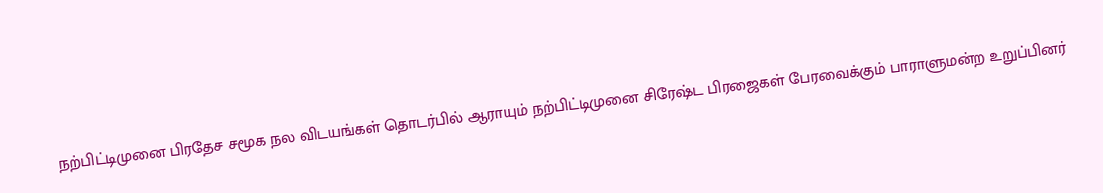நற்பிட்டிமுனை பிரதேச சமூக நல விடயங்கள் தொடர்பில் ஆராயும் நற்பிட்டிமுனை சிரேஷ்ட பிரஜைகள் பேரவைக்கும் பாராளுமன்ற உறுப்பினர்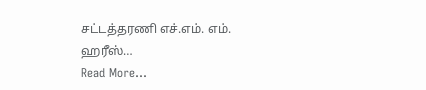சட்டத்தரணி எச்.எம். எம். ஹரீஸ்…
Read More...